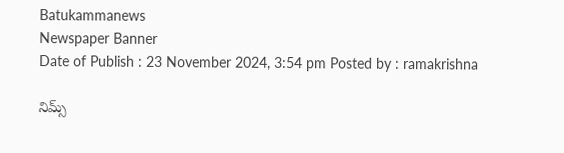Batukammanews
Newspaper Banner
Date of Publish : 23 November 2024, 3:54 pm Posted by : ramakrishna

నిమ్స్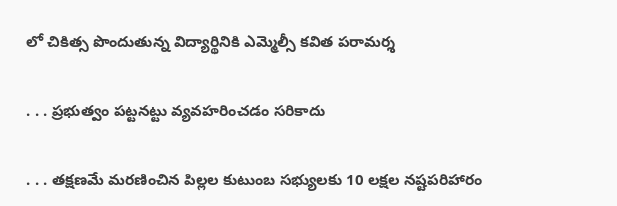లో చికిత్స పొందుతున్న విద్యార్థినికి ఎమ్మెల్సీ కవిత పరామర్శ

. . . ప్రభుత్వం పట్టనట్టు వ్యవహరించడం సరికాదు

. . . తక్షణమే మరణించిన పిల్లల కుటుంబ సభ్యులకు 10 లక్షల నష్టపరిహారం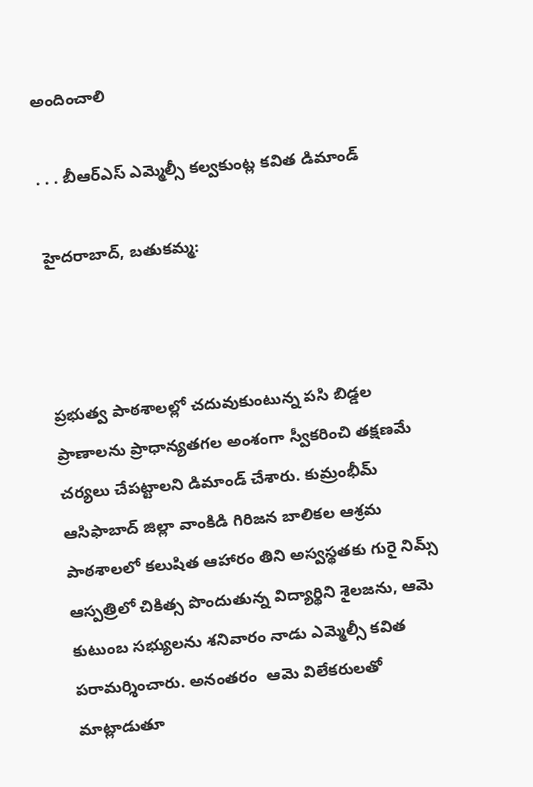అందించాలి

. . . బీఆర్ఎస్ ఎమ్మెల్సీ కల్వకుంట్ల కవిత డిమాండ్

హైదరాబాద్, బతుకమ్మ:



ప్రభుత్వ పాఠశాలల్లో చదువుకుంటున్న పసి బిడ్డల ప్రాణాలను ప్రాధాన్యతగల అంశంగా స్వీకరించి తక్షణమే చర్యలు చేపట్టాలని డిమాండ్ చేశారు. కుమ్రంభీమ్ ఆసిఫాబాద్ జిల్లా వాంకిడి గిరిజన బాలికల ఆశ్రమ పాఠశాలలో కలుషిత ఆహారం తిని అస్వస్థతకు గురై నిమ్స్ ఆస్పత్రిలో చికిత్స పొందుతున్న విద్యార్థిని శైలజను, ఆమె కుటుంబ సభ్యులను శనివారం నాడు ఎమ్మెల్సీ కవిత పరామర్శించారు. అనంతరం  ఆమె విలేకరులతో మాట్లాడుతూ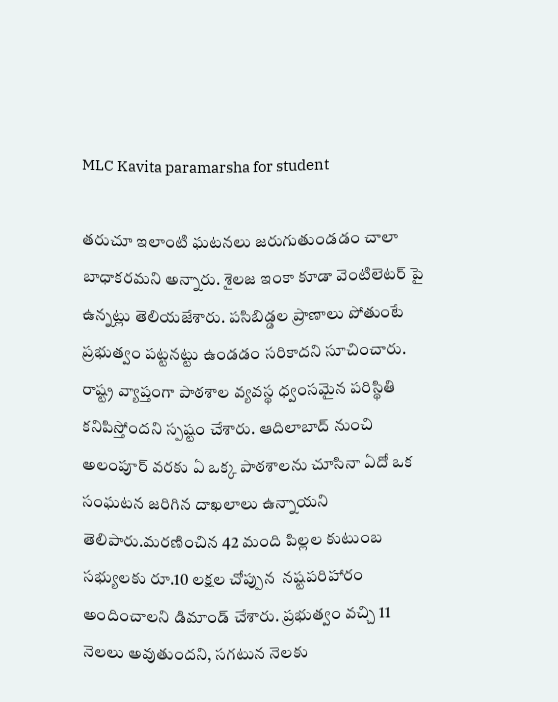MLC Kavita paramarsha for student

తరుచూ ఇలాంటి ఘటనలు జరుగుతుండడం చాలా బాధాకరమని అన్నారు. శైలజ ఇంకా కూడా వెంటిలెటర్ పై ఉన్నట్లు తెలియజేశారు. పసిబిడ్డల ప్రాణాలు పోతుంటే ప్రభుత్వం పట్టనట్టు ఉండడం సరికాదని సూచించారు. రాష్ట్ర వ్యాప్తంగా పాఠశాల వ్యవస్థ ధ్వంసమైన పరిస్థితి కనిపిస్తోందని స్పష్టం చేశారు. ఆదిలాబాద్ నుంచి అలంపూర్ వరకు ఏ ఒక్క పాఠశాలను చూసినా ఏదో ఒక సంఘటన జరిగిన దాఖలాలు ఉన్నాయని తెలిపారు.మరణించిన 42 మంది పిల్లల కుటుంబ సభ్యులకు రూ.10 లక్షల చోప్పున  నష్టపరిహారం అందించాలని డిమాండ్ చేశారు. ప్రభుత్వం వచ్చి 11 నెలలు అవుతుందని, సగటున నెలకు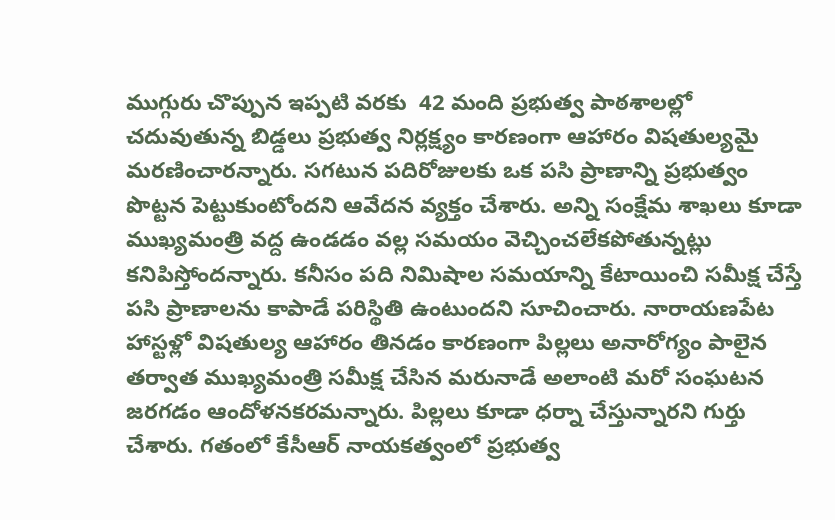ముగ్గురు చొప్పున ఇప్పటి వరకు  42 మంది ప్రభుత్వ పాఠశాలల్లో చదువుతున్న బిడ్డలు ప్రభుత్వ నిర్లక్ష్యం కారణంగా ఆహారం విషతుల్యమై మరణించారన్నారు. సగటున పదిరోజులకు ఒక పసి ప్రాణాన్ని ప్రభుత్వం పొట్టన పెట్టుకుంటోందని ఆవేదన వ్యక్తం చేశారు. అన్ని సంక్షేమ శాఖలు కూడా ముఖ్యమంత్రి వద్ద ఉండడం వల్ల సమయం వెచ్చించలేకపోతున్నట్లు కనిపిస్తోందన్నారు. కనీసం పది నిమిషాల సమయాన్ని కేటాయించి సమీక్ష చేస్తే పసి ప్రాణాలను కాపాడే పరిస్థితి ఉంటుందని సూచించారు. నారాయణపేట హాస్టళ్లో విషతుల్య ఆహారం తినడం కారణంగా పిల్లలు అనారోగ్యం పాలైన తర్వాత ముఖ్యమంత్రి సమీక్ష చేసిన మరునాడే అలాంటి మరో సంఘటన జరగడం ఆందోళనకరమన్నారు. పిల్లలు కూడా ధర్నా చేస్తున్నారని గుర్తు చేశారు. గతంలో కేసీఆర్ నాయకత్వంలో ప్రభుత్వ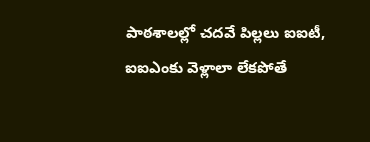పాఠశాలల్లో చదవే పిల్లలు ఐఐటీ, ఐఐఎంకు వెళ్లాలా లేకపోతే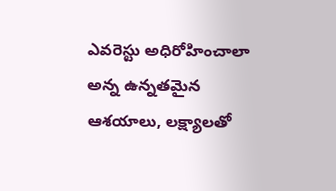ఎవరెస్టు అధిరోహించాలా అన్న ఉన్నతమైన ఆశయాలు, లక్ష్యాలతో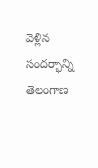వెళ్లిన సందర్భాన్ని తెలంగాణ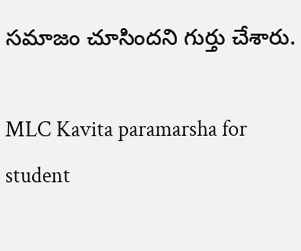సమాజం చూసిందని గుర్తు చేశారు.

MLC Kavita paramarsha for student